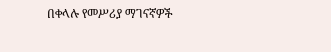በቀላሉ የመሥሪያ ማገናኛዎች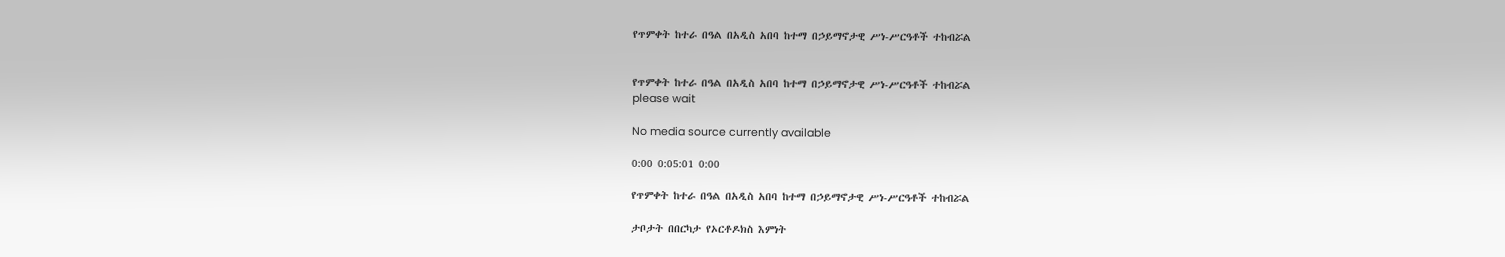የጥምቀት ከተራ በዓል በአዲስ አበባ ከተማ በኃይማኖታዊ ሥነ-ሥርዓቶች ተከብሯል


የጥምቀት ከተራ በዓል በአዲስ አበባ ከተማ በኃይማኖታዊ ሥነ-ሥርዓቶች ተከብሯል
please wait

No media source currently available

0:00 0:05:01 0:00

የጥምቀት ከተራ በዓል በአዲስ አበባ ከተማ በኃይማኖታዊ ሥነ-ሥርዓቶች ተከብሯል

ታቦታት በበርካታ የኦርቶዶክስ እምነት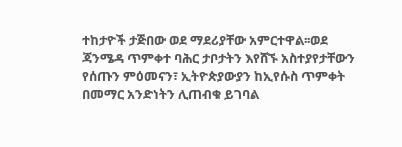ተከታዮች ታጅበው ወደ ማደሪያቸው አምርተዋል፡፡ወደ ጃንሜዳ ጥምቀተ ባሕር ታቦታትን እየሸኙ አስተያየታቸውን የሰጡን ምዕመናን፣ ኢትዮጵያውያን ከኢየሱስ ጥምቀት በመማር አንድነትን ሊጠብቁ ይገባል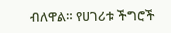ብለዋል። የሀገሪቱ ችግሮች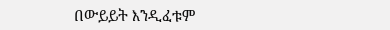በውይይት እንዲፈቱም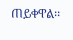ጠይቀዋል፡፡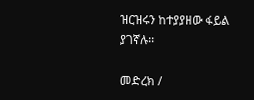ዝርዝሩን ከተያያዘው ፋይል ያገኛሉ፡፡

መድረክ /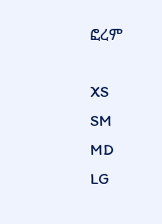ፎረም

XS
SM
MD
LG